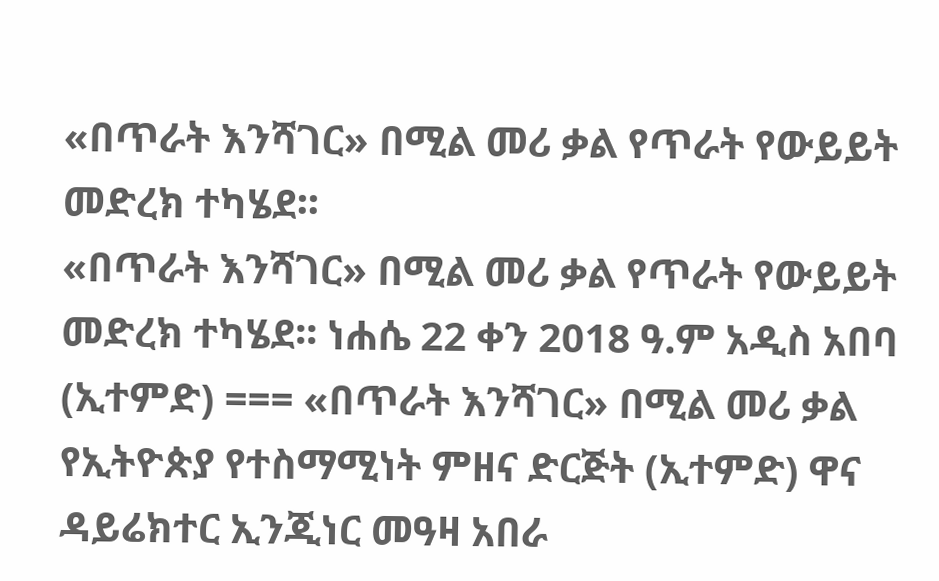«በጥራት እንሻገር» በሚል መሪ ቃል የጥራት የውይይት መድረክ ተካሄደ፡፡
«በጥራት እንሻገር» በሚል መሪ ቃል የጥራት የውይይት መድረክ ተካሄደ፡፡ ነሐሴ 22 ቀን 2018 ዓ.ም አዲስ አበባ (ኢተምድ) === «በጥራት እንሻገር» በሚል መሪ ቃል የኢትዮጵያ የተስማሚነት ምዘና ድርጅት (ኢተምድ) ዋና ዳይሬክተር ኢንጂነር መዓዛ አበራ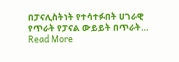በፓናሊስትነት የተሳተፉበት ሀገራዊ የጥራት የፓናል ውይይት በጥራት…
Read More